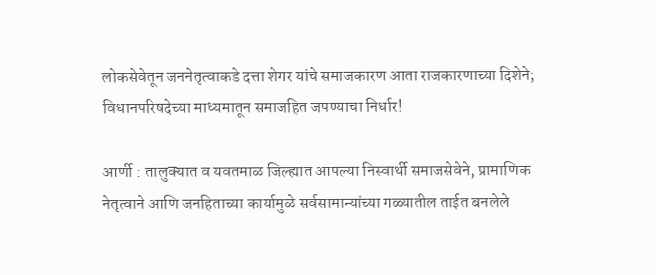लोकसेवेतून जननेतृत्वाकडे दत्ता शेगर यांचे समाजकारण आता राजकारणाच्या दिशेने; विधानपरिषदेच्या माध्यमातून समाजहित जपण्याचा निर्धार!

आर्णी : तालुक्यात व यवतमाळ जिल्ह्यात आपल्या निस्वार्थी समाजसेवेने, प्रामाणिक नेतृत्वाने आणि जनहिताच्या कार्यामुळे सर्वसामान्यांच्या गळ्यातील ताईत बनलेले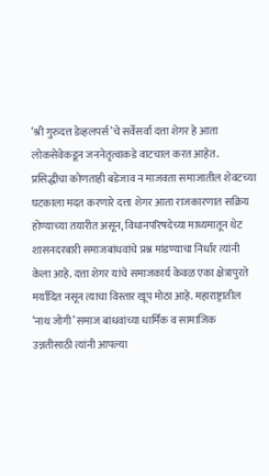‘श्री गुरुदत्त डेव्हलपर्स’चे सर्वेसर्वा दत्ता शेगर हे आता लोकसेवेकडून जननेतृत्वाकडे वाटचाल करत आहेत. प्रसिद्धीचा कोणताही बडेजाव न माजवता समाजातील शेवटच्या घटकाला मदत करणारे दत्ता शेगर आता राजकारणात सक्रिय होण्याच्या तयारीत असून, विधानपरिषदेच्या माध्यमातून थेट शासनदरबारी समाजबांधवांचे प्रश्न मांडण्याचा निर्धार त्यांनी केला आहे. दत्ता शेगर यांचे समाजकार्य केवळ एका क्षेत्रापुरते मर्यादित नसून त्याचा विस्तार खूप मोठा आहे. महाराष्ट्रातील ‘नाथ जोगी’ समाज बांधवांच्या धार्मिक व सामाजिक उन्नतीसाठी त्यांनी आपल्या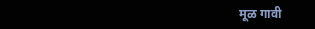मूळ गावी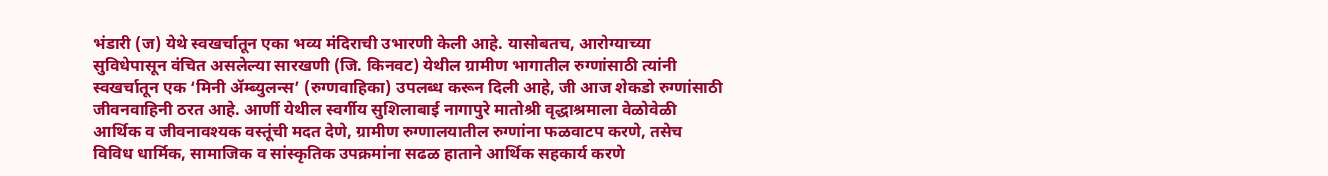भंडारी (ज) येथे स्वखर्चातून एका भव्य मंदिराची उभारणी केली आहे. यासोबतच, आरोग्याच्या सुविधेपासून वंचित असलेल्या सारखणी (जि. किनवट) येथील ग्रामीण भागातील रुग्णांसाठी त्यांनी स्वखर्चातून एक ‘मिनी ॲम्ब्युलन्स’ (रुग्णवाहिका) उपलब्ध करून दिली आहे, जी आज शेकडो रुग्णांसाठी जीवनवाहिनी ठरत आहे. आर्णी येथील स्वर्गीय सुशिलाबाई नागापुरे मातोश्री वृद्धाश्रमाला वेळोवेळी आर्थिक व जीवनावश्यक वस्तूंची मदत देणे, ग्रामीण रुग्णालयातील रुग्णांना फळवाटप करणे, तसेच विविध धार्मिक, सामाजिक व सांस्कृतिक उपक्रमांना सढळ हाताने आर्थिक सहकार्य करणे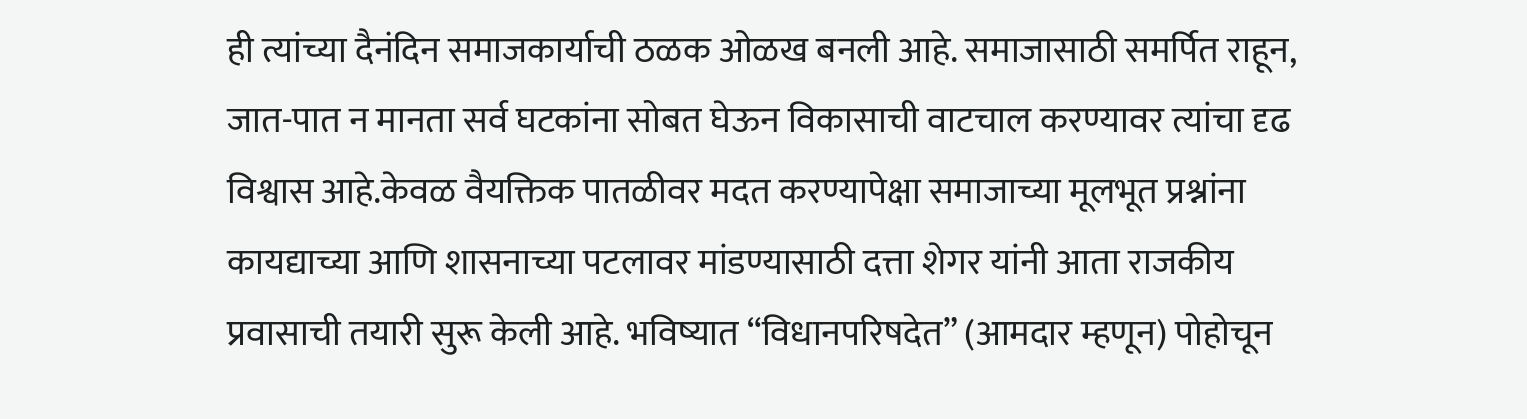ही त्यांच्या दैनंदिन समाजकार्याची ठळक ओळख बनली आहे. समाजासाठी समर्पित राहून, जात-पात न मानता सर्व घटकांना सोबत घेऊन विकासाची वाटचाल करण्यावर त्यांचा दृढ विश्वास आहे.केवळ वैयक्तिक पातळीवर मदत करण्यापेक्षा समाजाच्या मूलभूत प्रश्नांना कायद्याच्या आणि शासनाच्या पटलावर मांडण्यासाठी दत्ता शेगर यांनी आता राजकीय प्रवासाची तयारी सुरू केली आहे. भविष्यात “विधानपरिषदेत” (आमदार म्हणून) पोहोचून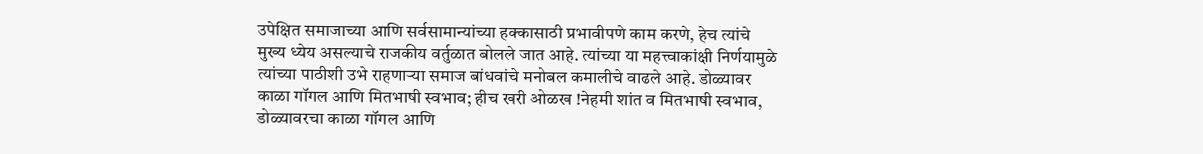उपेक्षित समाजाच्या आणि सर्वसामान्यांच्या हक्कासाठी प्रभावीपणे काम करणे, हेच त्यांचे मुख्य ध्येय असल्याचे राजकीय वर्तुळात बोलले जात आहे. त्यांच्या या महत्त्वाकांक्षी निर्णयामुळे त्यांच्या पाठीशी उभे राहणाऱ्या समाज बांधवांचे मनोबल कमालीचे वाढले आहे. डोळ्यावर काळा गॉगल आणि मितभाषी स्वभाव; हीच खरी ओळख !नेहमी शांत व मितभाषी स्वभाव, डोळ्यावरचा काळा गॉगल आणि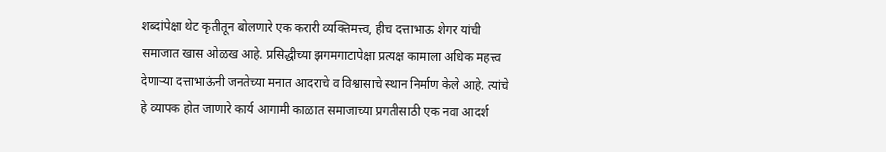शब्दांपेक्षा थेट कृतीतून बोलणारे एक करारी व्यक्तिमत्त्व, हीच दत्ताभाऊ शेगर यांची समाजात खास ओळख आहे. प्रसिद्धीच्या झगमगाटापेक्षा प्रत्यक्ष कामाला अधिक महत्त्व देणाऱ्या दत्ताभाऊंनी जनतेच्या मनात आदराचे व विश्वासाचे स्थान निर्माण केले आहे. त्यांचे हे व्यापक होत जाणारे कार्य आगामी काळात समाजाच्या प्रगतीसाठी एक नवा आदर्श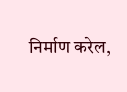निर्माण करेल,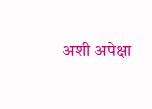अशी अपेक्षा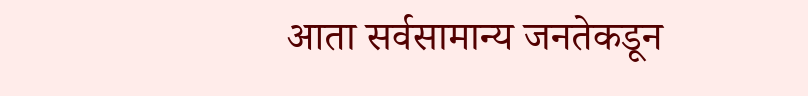आता सर्वसामान्य जनतेकडून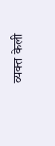व्यक्त केली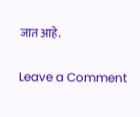जात आहे.

Leave a Comment